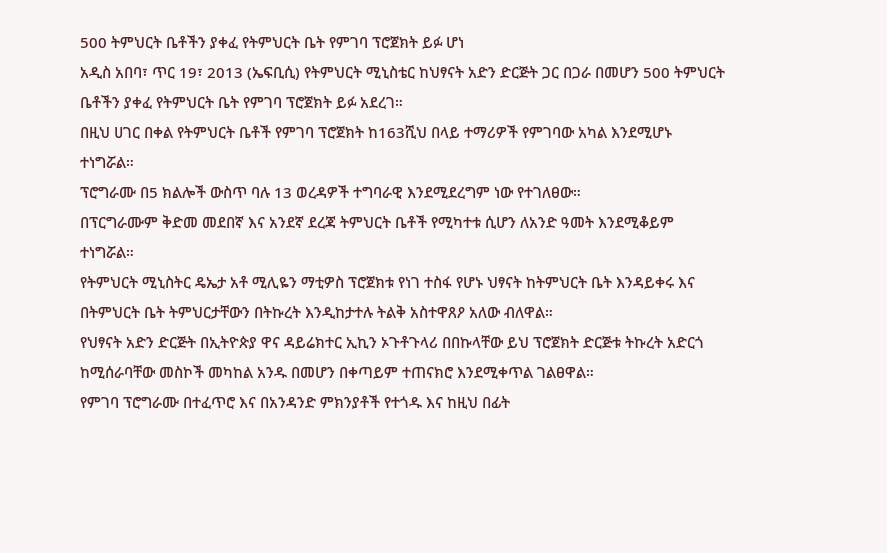500 ትምህርት ቤቶችን ያቀፈ የትምህርት ቤት የምገባ ፕሮጀክት ይፉ ሆነ
አዲስ አበባ፣ ጥር 19፣ 2013 (ኤፍቢሲ) የትምህርት ሚኒስቴር ከህፃናት አድን ድርጅት ጋር በጋራ በመሆን 500 ትምህርት ቤቶችን ያቀፈ የትምህርት ቤት የምገባ ፕሮጀክት ይፉ አደረገ።
በዚህ ሀገር በቀል የትምህርት ቤቶች የምገባ ፕሮጀክት ከ163ሺህ በላይ ተማሪዎች የምገባው አካል እንደሚሆኑ ተነግሯል።
ፕሮግራሙ በ5 ክልሎች ውስጥ ባሉ 13 ወረዳዎች ተግባራዊ እንደሚደረግም ነው የተገለፀው።
በፕርግራሙም ቅድመ መደበኛ እና አንደኛ ደረጃ ትምህርት ቤቶች የሚካተቱ ሲሆን ለአንድ ዓመት እንደሚቆይም ተነግሯል።
የትምህርት ሚኒስትር ዴኤታ አቶ ሚሊዬን ማቲዎስ ፕሮጀክቱ የነገ ተስፋ የሆኑ ህፃናት ከትምህርት ቤት እንዳይቀሩ እና በትምህርት ቤት ትምህርታቸውን በትኩረት እንዲከታተሉ ትልቅ አስተዋጸዖ አለው ብለዋል።
የህፃናት አድን ድርጅት በኢትዮጵያ ዋና ዳይሬክተር ኢኪን ኦጉቶጉላሪ በበኩላቸው ይህ ፕሮጀክት ድርጅቱ ትኩረት አድርጎ ከሚሰራባቸው መስኮች መካከል አንዱ በመሆን በቀጣይም ተጠናክሮ እንደሚቀጥል ገልፀዋል።
የምገባ ፕሮግራሙ በተፈጥሮ እና በአንዳንድ ምክንያቶች የተጎዱ እና ከዚህ በፊት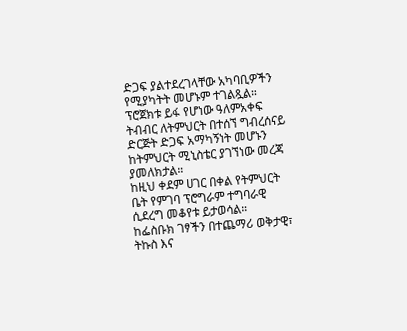ድጋፍ ያልተደረገላቸው አካባቢዎችን የሚያካትት መሆኑም ተገልጿል።
ፕሮጀክቱ ይፋ የሆነው ዓለምአቀፍ ትብብር ለትምህርት በተሰኘ ግብረሰናይ ድርጅት ድጋፍ አማካኝነት መሆኑን ከትምህርት ሚኒስቴር ያገኘነው መረጃ ያመለክታል።
ከዚህ ቀደም ሀገር በቀል የትምህርት ቤት የምገባ ፕሮግራም ተግባራዊ ሲደረግ መቆየቱ ይታወሳል።
ከፌስቡክ ገፃችን በተጨማሪ ወቅታዊ፣ ትኩስ እና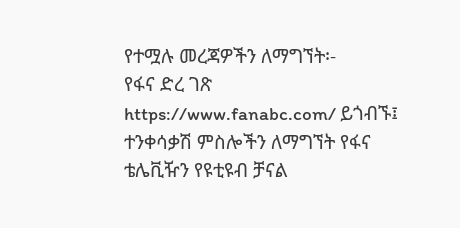የተሟሉ መረጃዎችን ለማግኘት፡-
የፋና ድረ ገጽ https://www.fanabc.com/ ይጎብኙ፤
ተንቀሳቃሽ ምስሎችን ለማግኘት የፋና ቴሌቪዥን የዩቲዩብ ቻናል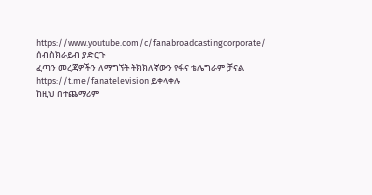https://www.youtube.com/c/fanabroadcastingcorporate/ ሰብስክራይብ ያድርጉ
ፈጣን መረጃዎችን ለማግኘት ትክክለኛውን የፋና ቴሌግራም ቻናል https://t.me/fanatelevision ይቀላቀሉ
ከዚህ በተጨማሪም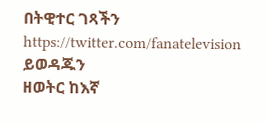በትዊተር ገጻችን https://twitter.com/fanatelevision ይወዳጁን
ዘወትር ከእኛ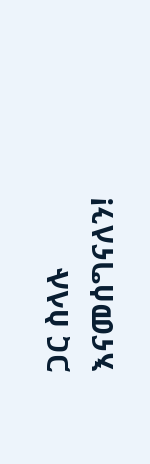ጋር ስላሉ እናመሰግናለን!